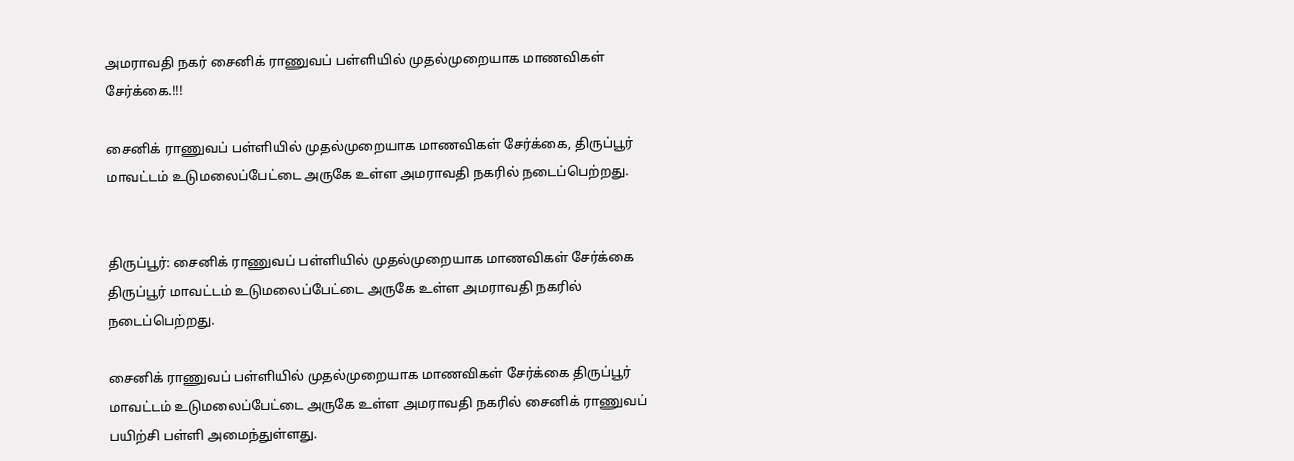அமராவதி நகர் சைனிக் ராணுவப் பள்ளியில் முதல்முறையாக மாணவிகள் சேர்க்கை.!!!

சைனிக் ராணுவப் பள்ளியில் முதல்முறையாக மாணவிகள் சேர்க்கை, திருப்பூர் மாவட்டம் உடுமலைப்பேட்டை அருகே உள்ள அமராவதி நகரில் நடைப்பெற்றது.


திருப்பூர்: சைனிக் ராணுவப் பள்ளியில் முதல்முறையாக மாணவிகள் சேர்க்கை திருப்பூர் மாவட்டம் உடுமலைப்பேட்டை அருகே உள்ள அமராவதி நகரில் நடைப்பெற்றது.

சைனிக் ராணுவப் பள்ளியில் முதல்முறையாக மாணவிகள் சேர்க்கை திருப்பூர் மாவட்டம் உடுமலைப்பேட்டை அருகே உள்ள அமராவதி நகரில் சைனிக் ராணுவப் பயிற்சி பள்ளி அமைந்துள்ளது.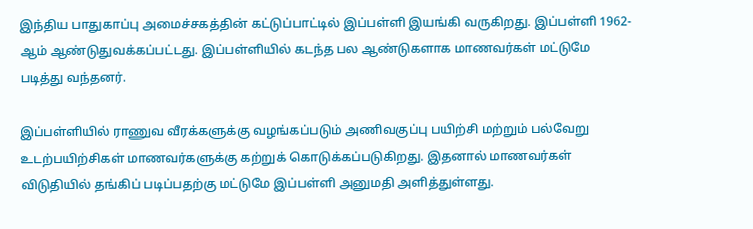இந்திய பாதுகாப்பு அமைச்சகத்தின் கட்டுப்பாட்டில் இப்பள்ளி இயங்கி வருகிறது. இப்பள்ளி 1962-ஆம் ஆண்டுதுவக்கப்பட்டது. இப்பள்ளியில் கடந்த பல ஆண்டுகளாக மாணவர்கள் மட்டுமே படித்து வந்தனர்.

இப்பள்ளியில் ராணுவ வீரக்களுக்கு வழங்கப்படும் அணிவகுப்பு பயிற்சி மற்றும் பல்வேறு உடற்பயிற்சிகள் மாணவர்களுக்கு கற்றுக் கொடுக்கப்படுகிறது. இதனால் மாணவர்கள் விடுதியில் தங்கிப் படிப்பதற்கு மட்டுமே இப்பள்ளி அனுமதி அளித்துள்ளது.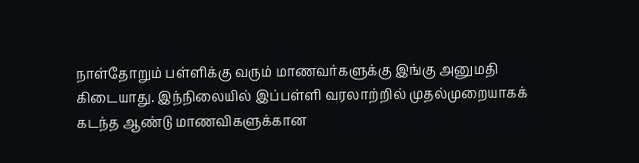நாள்தோறும் பள்ளிக்கு வரும் மாணவர்களுக்கு இங்கு அனுமதி கிடையாது. இந்நிலையில் இப்பள்ளி வரலாற்றில் முதல்முறையாகக் கடந்த ஆண்டு மாணவிகளுக்கான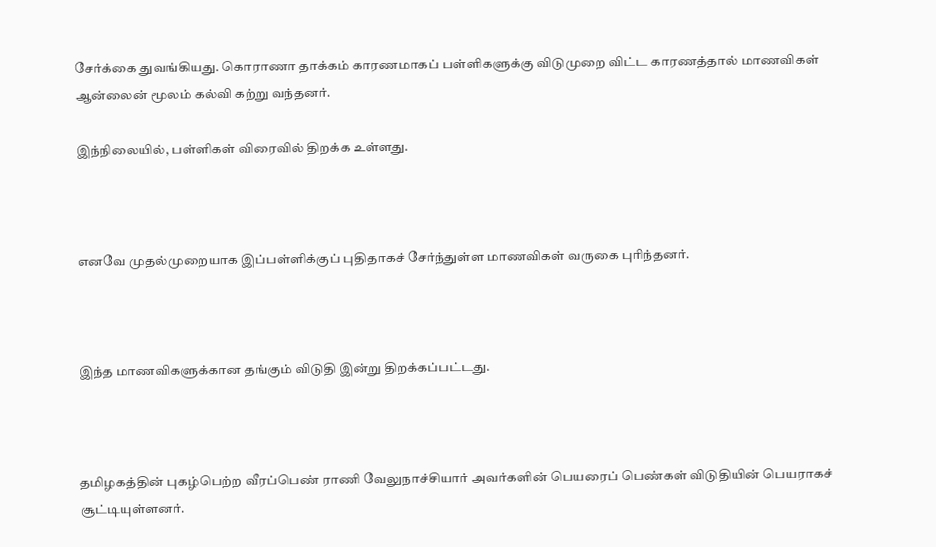சேர்க்கை துவங்கியது. கொராணா தாக்கம் காரணமாகப் பள்ளிகளுக்கு விடுமுறை விட்ட காரணத்தால் மாணவிகள் ஆன்லைன் மூலம் கல்வி கற்று வந்தனர்.

இந்நிலையில், பள்ளிகள் விரைவில் திறக்க உள்ளது.



எனவே முதல்முறையாக இப்பள்ளிக்குப் புதிதாகச் சேர்ந்துள்ள மாணவிகள் வருகை புரிந்தனர்.



இந்த மாணவிகளுக்கான தங்கும் விடுதி இன்று திறக்கப்பட்டது.



தமிழகத்தின் புகழ்பெற்ற வீரப்பெண் ராணி வேலுநாச்சியார் அவர்களின் பெயரைப் பெண்கள் விடுதியின் பெயராகச் சூட்டியுள்ளனர்.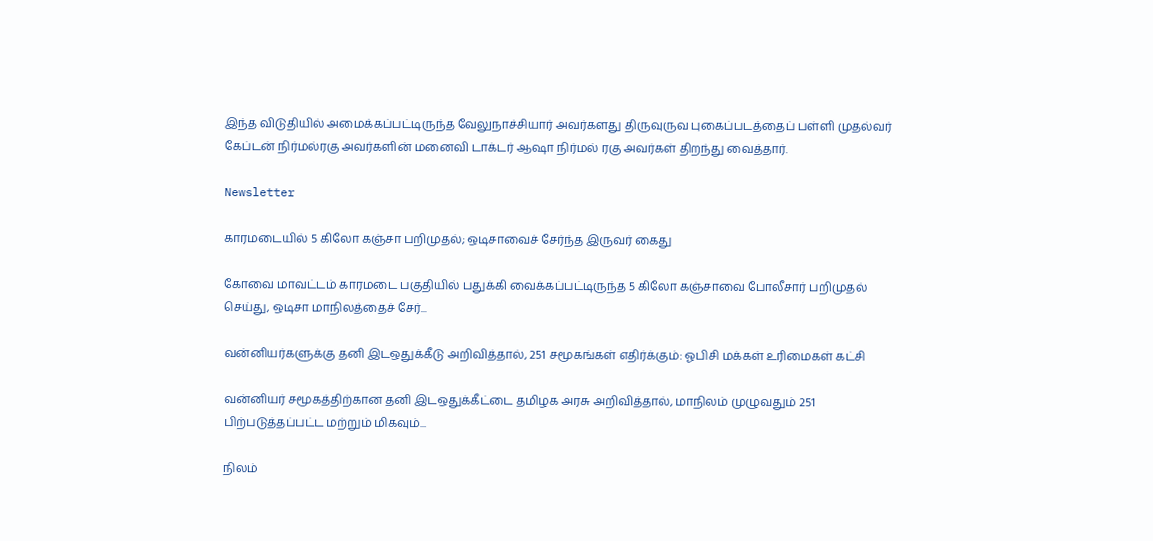இந்த விடுதியில் அமைக்கப்பட்டிருந்த வேலுநாச்சியார் அவர்களது திருவுருவ புகைப்படத்தைப் பள்ளி முதல்வர் கேப்டன் நிர்மல்ரகு அவர்களின் மனைவி டாக்டர் ஆஷா நிர்மல் ரகு அவர்கள் திறந்து வைத்தார்.

Newsletter

காரமடையில் 5 கிலோ கஞ்சா பறிமுதல்; ஒடிசாவைச் சேர்ந்த இருவர் கைது

கோவை மாவட்டம் காரமடை பகுதியில் பதுக்கி வைக்கப்பட்டிருந்த 5 கிலோ கஞ்சாவை போலீசார் பறிமுதல் செய்து, ஒடிசா மாநிலத்தைச் சேர்...

வன்னியர்களுக்கு தனி இடஒதுக்கீடு அறிவித்தால், 251 சமூகங்கள் எதிர்க்கும்: ஓபிசி மக்கள் உரிமைகள் கட்சி

வன்னியர் சமூகத்திற்கான தனி இடஒதுக்கீட்டை தமிழக அரசு அறிவித்தால், மாநிலம் முழுவதும் 251 பிற்படுத்தப்பட்ட மற்றும் மிகவும்...

நிலம்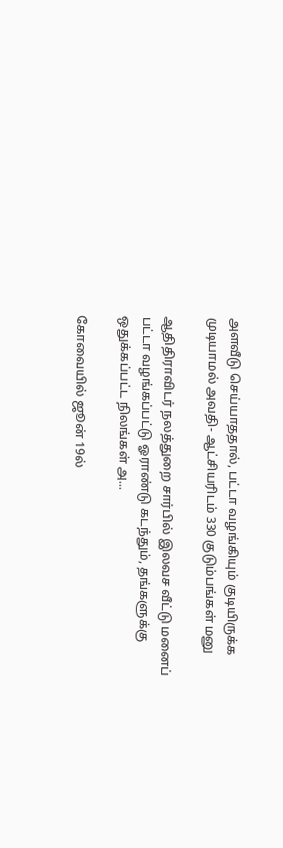அளவீடு செய்யாததால், பட்டா வழங்கியும் குடியிருக்க முடியாமல் அவதி- ஆட்சியரிடம் 330 குடும்பங்கள் மனு

ஆதிதிராவிடர் நலத்துறை சார்பில் இலவச வீட்டு மனைப் பட்டா வழங்கப்பட்டு ஓராண்டு கடந்தும், தங்களுக்கு ஒதுக்கப்பட்ட நிலங்கள் அ...

கோவையில் ஜூன் 19ல்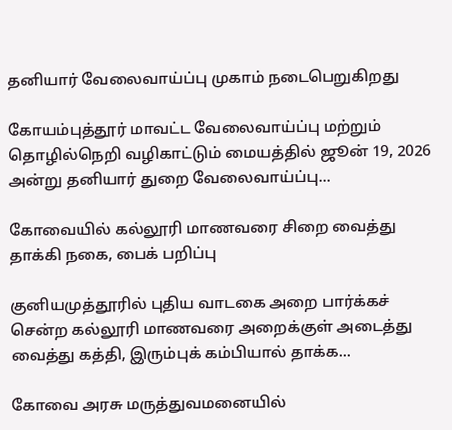தனியார் வேலைவாய்ப்பு முகாம் நடைபெறுகிறது

கோயம்புத்தூர் மாவட்ட வேலைவாய்ப்பு மற்றும் தொழில்நெறி வழிகாட்டும் மையத்தில் ஜூன் 19, 2026 அன்று தனியார் துறை வேலைவாய்ப்பு...

கோவையில் கல்லூரி மாணவரை சிறை வைத்து தாக்கி நகை, பைக் பறிப்பு

குனியமுத்தூரில் புதிய வாடகை அறை பார்க்கச் சென்ற கல்லூரி மாணவரை அறைக்குள் அடைத்து வைத்து கத்தி, இரும்புக் கம்பியால் தாக்க...

கோவை அரசு மருத்துவமனையில்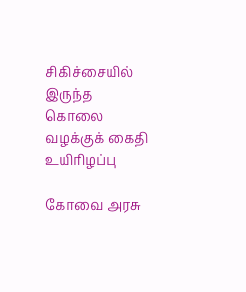சிகிச்சையில் இருந்த கொலை வழக்குக் கைதி உயிரிழப்பு

கோவை அரசு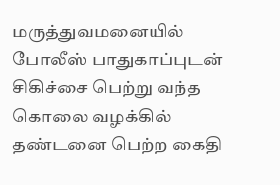மருத்துவமனையில் போலீஸ் பாதுகாப்புடன் சிகிச்சை பெற்று வந்த கொலை வழக்கில் தண்டனை பெற்ற கைதி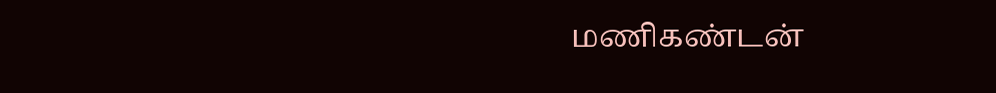மணிகண்டன்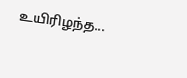உயிரிழந்த...